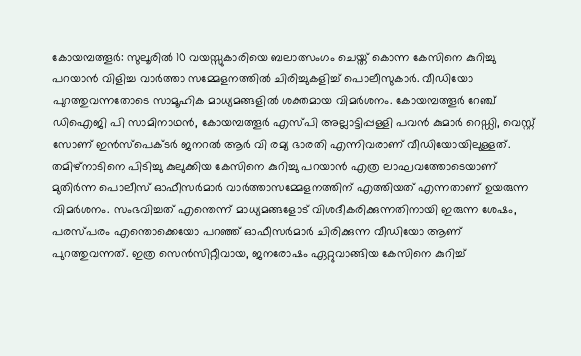കോയമ്പത്തൂർ: സുലൂരിൽ 10 വയസ്സുകാരിയെ ബലാത്സംഗം ചെയ്ത് കൊന്ന കേസിനെ കുറിച്ചു പറയാൻ വിളിച്ച വാർത്താ സമ്മേളനത്തിൽ ചിരിച്ചുകളിച്ച് പൊലീസുകാർ. വീഡിയോ പുറത്തുവന്നതോടെ സാമൂഹിക മാധ്യമങ്ങളിൽ ശക്തമായ വിമർശനം. കോയമ്പത്തൂർ റേഞ്ച് ഡിഐജി പി സാമിനാഥൻ, കോയമ്പത്തൂർ എസ്പി അല്ലാട്ടിപ്പള്ളി പവൻ കുമാർ റെഡ്ഡി, വെസ്റ്റ് സോണ് ഇൻസ്പെക്ടർ ജനറൽ ആർ വി രമ്യ ഭാരതി എന്നിവരാണ് വീഡിയോയിലുള്ളത്.
തമിഴ്നാടിനെ പിടിച്ചു കുലുക്കിയ കേസിനെ കുറിച്ചു പറയാൻ എത്ര ലാഘവത്തോടെയാണ് മുതിർന്ന പൊലീസ് ഓഫീസർമാർ വാർത്താസമ്മേളനത്തിന് എത്തിയത് എന്നതാണ് ഉയരുന്ന വിമർശനം. സംഭവിച്ചത് എന്തെന്ന് മാധ്യമങ്ങളോട് വിശദീകരിക്കുന്നതിനായി ഇരുന്ന ശേഷം, പരസ്പരം എന്തൊക്കെയോ പറഞ്ഞ് ഓഫീസർമാർ ചിരിക്കുന്ന വീഡിയോ ആണ് പുറത്തുവന്നത്. ഇത്ര സെൻസിറ്റീവായ, ജനരോഷം ഏറ്റുവാങ്ങിയ കേസിനെ കുറിച്ച്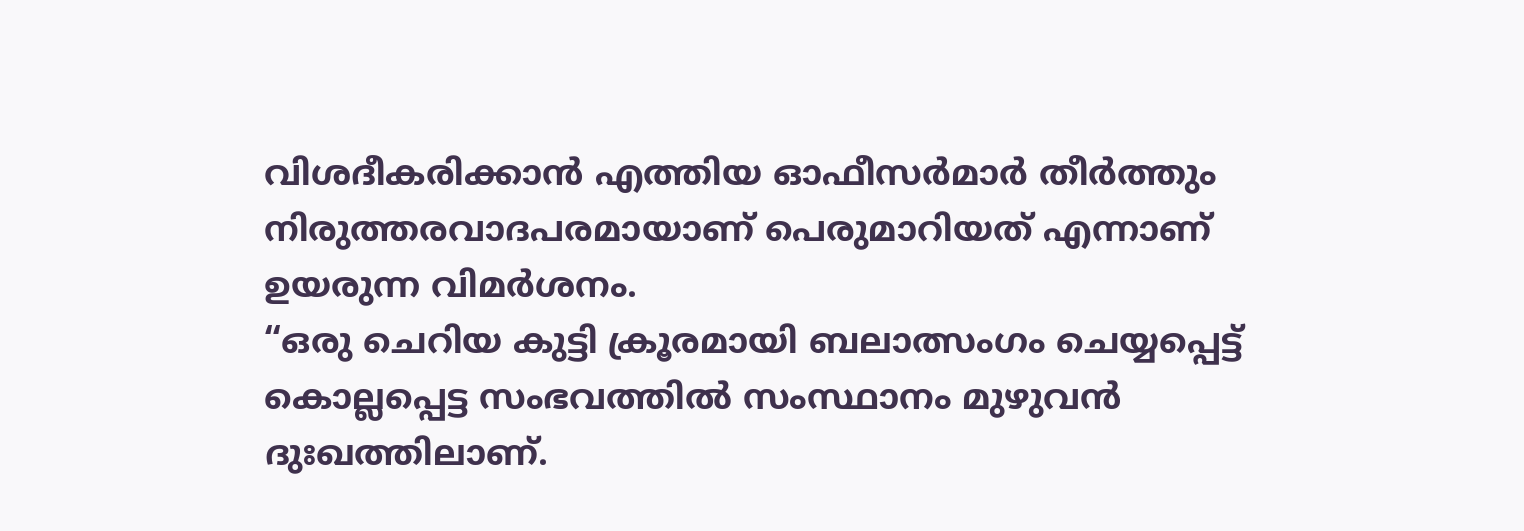വിശദീകരിക്കാൻ എത്തിയ ഓഫീസർമാർ തീർത്തും നിരുത്തരവാദപരമായാണ് പെരുമാറിയത് എന്നാണ് ഉയരുന്ന വിമർശനം.
“ഒരു ചെറിയ കുട്ടി ക്രൂരമായി ബലാത്സംഗം ചെയ്യപ്പെട്ട് കൊല്ലപ്പെട്ട സംഭവത്തിൽ സംസ്ഥാനം മുഴുവൻ ദുഃഖത്തിലാണ്.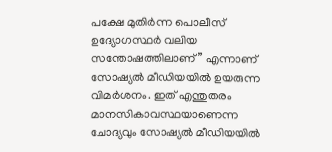പക്ഷേ മുതിർന്ന പൊലീസ് ഉദ്യോഗസ്ഥർ വലിയ സന്തോഷത്തിലാണ്” എന്നാണ് സോഷ്യൽ മീഡിയയിൽ ഉയരുന്ന വിമർശനം. ഇത് എന്തുതരം മാനസികാവസ്ഥയാണെന്ന ചോദ്യവും സോഷ്യൽ മീഡിയയിൽ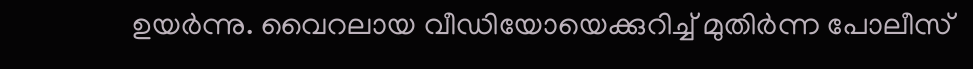ഉയർന്നു. വൈറലായ വീഡിയോയെക്കുറിച്ച് മുതിർന്ന പോലീസ്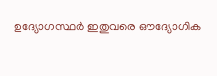ഉദ്യോഗസ്ഥർ ഇതുവരെ ഔദ്യോഗിക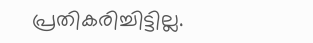പ്രതികരിച്ചിട്ടില്ല.